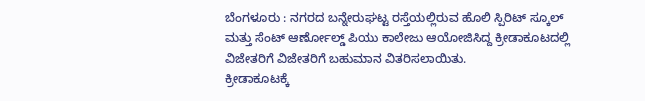ಬೆಂಗಳೂರು : ನಗರದ ಬನ್ನೇರುಘಟ್ಟ ರಸ್ತೆಯಲ್ಲಿರುವ ಹೊಲಿ ಸ್ಪಿರಿಟ್ ಸ್ಕೂಲ್ ಮತ್ತು ಸೆಂಟ್ ಆರ್ಣೋಲ್ಡ್ ಪಿಯು ಕಾಲೇಜು ಆಯೋಜಿಸಿದ್ದ ಕ್ರೀಡಾಕೂಟದಲ್ಲಿ ವಿಜೇತರಿಗೆ ವಿಜೇತರಿಗೆ ಬಹುಮಾನ ವಿತರಿಸಲಾಯಿತು.
ಕ್ರೀಡಾಕೂಟಕ್ಕೆ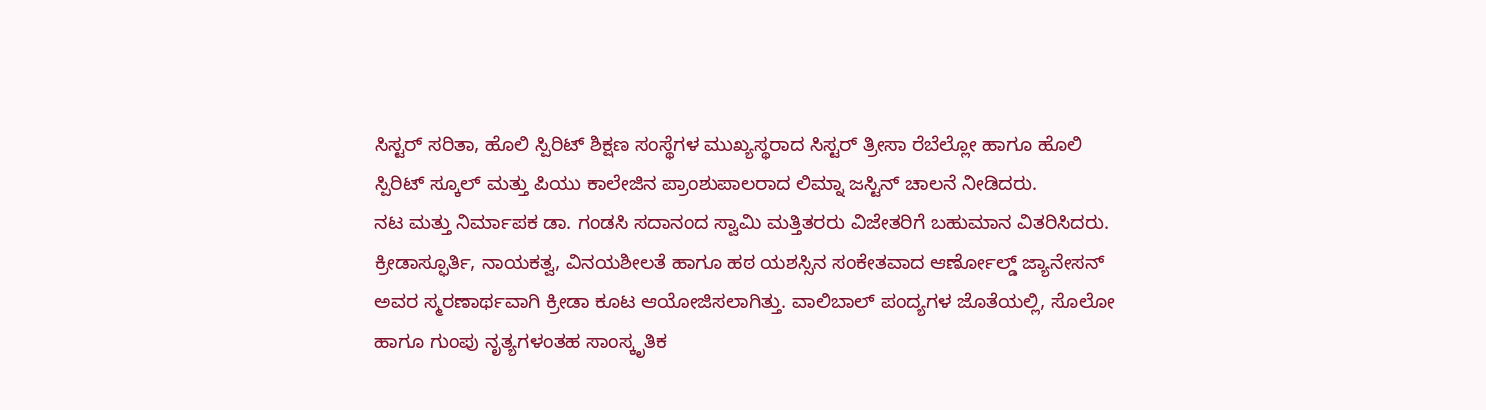ಸಿಸ್ಟರ್ ಸರಿತಾ, ಹೊಲಿ ಸ್ಪಿರಿಟ್ ಶಿಕ್ಷಣ ಸಂಸ್ಥೆಗಳ ಮುಖ್ಯಸ್ಥರಾದ ಸಿಸ್ಟರ್ ತ್ರೀಸಾ ರೆಬೆಲ್ಲೋ ಹಾಗೂ ಹೊಲಿ ಸ್ಪಿರಿಟ್ ಸ್ಕೂಲ್ ಮತ್ತು ಪಿಯು ಕಾಲೇಜಿನ ಪ್ರಾಂಶುಪಾಲರಾದ ಲಿಮ್ನಾ ಜಸ್ಟಿನ್ ಚಾಲನೆ ನೀಡಿದರು.
ನಟ ಮತ್ತು ನಿರ್ಮಾಪಕ ಡಾ. ಗಂಡಸಿ ಸದಾನಂದ ಸ್ವಾಮಿ ಮತ್ತಿತರರು ವಿಜೇತರಿಗೆ ಬಹುಮಾನ ವಿತರಿಸಿದರು.
ಕ್ರೀಡಾಸ್ಫೂರ್ತಿ, ನಾಯಕತ್ವ, ವಿನಯಶೀಲತೆ ಹಾಗೂ ಹಠ ಯಶಸ್ಸಿನ ಸಂಕೇತವಾದ ಆರ್ಣೋಲ್ಡ್ ಜ್ಯಾನೇಸನ್ ಅವರ ಸ್ಮರಣಾರ್ಥವಾಗಿ ಕ್ರೀಡಾ ಕೂಟ ಆಯೋಜಿಸಲಾಗಿತ್ತು. ವಾಲಿಬಾಲ್ ಪಂದ್ಯಗಳ ಜೊತೆಯಲ್ಲಿ, ಸೊಲೋ ಹಾಗೂ ಗುಂಪು ನೃತ್ಯಗಳಂತಹ ಸಾಂಸ್ಕೃತಿಕ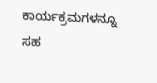ಕಾರ್ಯಕ್ರಮಗಳನ್ನೂ ಸಹ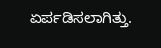ಏರ್ಪಡಿಸಲಾಗಿತ್ತು.